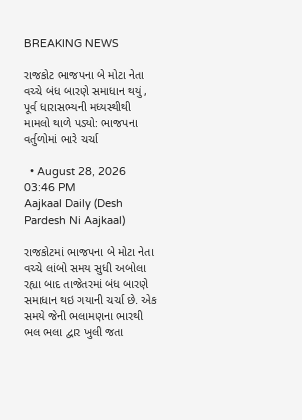BREAKING NEWS

રાજકોટ ભાજપના બે મોટા નેતા વચ્ચે બંધ બારણે સમાધાન થયું, પૂર્વ ધારાસભ્યની મધ્યસ્થીથી મામલો થાળે પડ્યો: ભાજપના વર્તુળોમાં ભારે ચર્ચા

  • August 28, 2026 03:46 PM
Aajkaal Daily (Desh Pardesh Ni Aajkaal)

રાજકોટમાં ભાજપના બે મોટા નેતા વચ્ચે લાંબો સમય સુધી અબોલા રહ્યા બાદ તાજેતરમાં બંધ બારણે સમાધાન થઇ ગયાની ચર્ચા છે. એક સમયે જેની ભલામણના ભારથી ભલ ભલા દ્વાર ખુલી જતા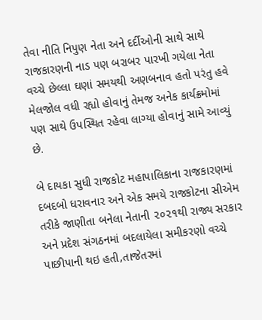તેવા નીતિ નિપુણ નેતા અને દર્દીઓની સાથે સાથે રાજકારણની નાડ પણ બરાબર પારખી ગયેલા નેતા વચ્ચે છેલ્લા ઘણાં સમયથી અણબનાવ હતો પરંતુ હવે મેલજોલ વધી રહ્યો હોવાનું તેમજ અનેક કાર્યક્રમોમાં પણ સાથે ઉપસ્થિત રહેવા લાગ્યા હોવાનું સામે આવ્યું છે.

બે દાયકા સુધી રાજકોટ મહાપાલિકાના રાજકારણમાં દબદબો ધરાવનાર અને એક સમયે રાજકોટના સીએમ તરીકે જાણીતા બનેલા નેતાની ૨૦૨૧થી રાજ્ય સરકાર અને પ્રદેશ સંગઠનમાં બદલાયેલા સમીકરણો વચ્ચે પાછીપાની થઇ હતી,તાજેતરમાં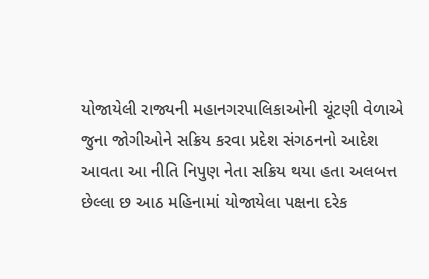યોજાયેલી રાજ્યની મહાનગરપાલિકાઓની ચૂંટણી વેળાએ જુના જોગીઓને સક્રિય કરવા પ્રદેશ સંગઠનનો આદેશ આવતા આ નીતિ નિપુણ નેતા સક્રિય થયા હતા અલબત્ત છેલ્લા છ આઠ મહિનામાં યોજાયેલા પક્ષના દરેક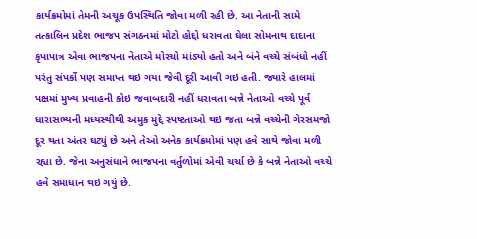કાર્યક્રમોમાં તેમની અચૂક ઉપસ્થિતિ જોવા મળી રહી છે. આ નેતાની સામે તત્કાલિન પ્રદેશ ભાજપ સંગઠનમાં મોટો હોદ્દો ધરાવતા ઘેલા સોમનાથ દાદાના કૃપાપાત્ર એવા ભાજપના નેતાએ મોરચો માંડ્યો હતો અને બંને વચ્ચે સંબંધો નહીં પરંતુ સંપર્કો પણ સમાપ્ત થઇ ગયા જેવી દૂરી આવી ગઇ હતી. જ્યારે હાલમાં પક્ષમાં મુખ્ય પ્રવાહની કોઇ જવાબદારી નહીં ધરાવતા બન્ને નેતાઓ વચ્ચે પૂર્વ ધારાસભ્યની મધ્યસ્થીથી અમુક મુદ્દે સ્પષ્ટતાઓ થઇ જતા બન્ને વચ્ચેની ગેરસમજો દૂર થતા અંતર ઘટ્યું છે અને તેઓ અનેક કાર્યક્રમોમાં પણ હવે સાથે જોવા મળી રહ્યા છે. જેના અનુસંધાને ભાજપના વર્તુળોમાં એવી ચર્ચા છે કે બન્ને નેતાઓ વચ્ચે હવે સમાધાન થઇ ગયું છે.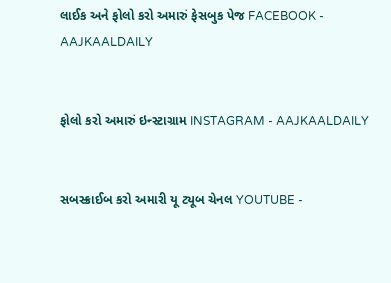લાઈક અને ફોલો કરો અમારું ફેસબુક પેજ FACEBOOK - AAJKAALDAILY


ફોલો કરો અમારું ઇન્સ્ટાગ્રામ INSTAGRAM - AAJKAALDAILY


સબસ્ક્રાઈબ કરો અમારી યૂ ટ્યૂબ ચેનલ YOUTUBE -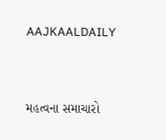AAJKAALDAILY


મહત્વના સમાચારો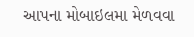આપના મોબાઇલમા મેળવવા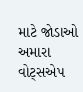માટે જોડાઓ અમારા વોટ્સએપ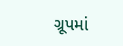ગ્રૂપમાં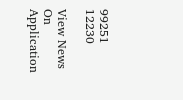99251 12230

View News On Application